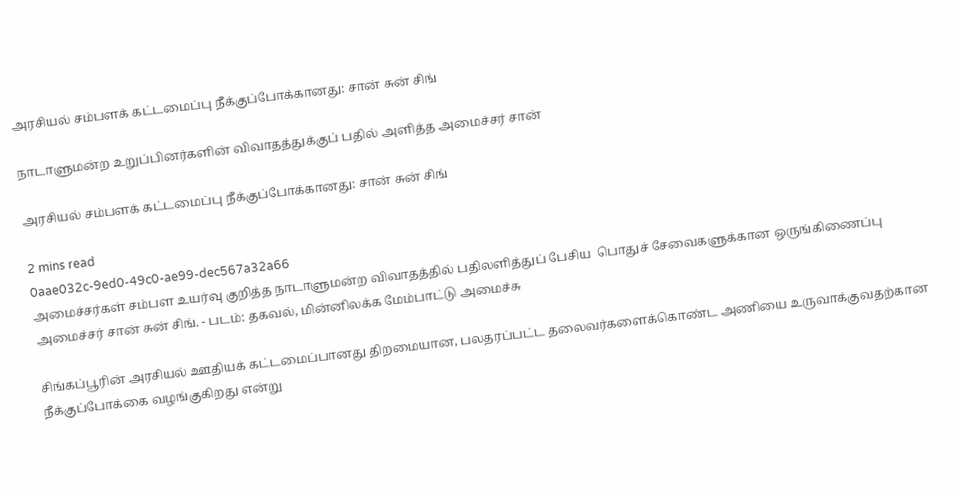அரசியல் சம்பளக் கட்டமைப்பு நீக்குப்போக்கானது: சான் சுன் சிங்

நாடாளுமன்ற உறுப்பினர்களின் விவாதத்துக்குப் பதில் அளித்த அமைச்சர் சான்

அரசியல் சம்பளக் கட்டமைப்பு நீக்குப்போக்கானது: சான் சுன் சிங்

2 mins read
0aae032c-9ed0-49c0-ae99-dec567a32a66
அமைச்சர்கள் சம்பள உயர்வு குறித்த நாடாளுமன்ற விவாதத்தில் பதிலளித்துப் பேசிய  பொதுச் சேவைகளுக்கான ஒருங்கிணைப்பு அமைச்சர் சான் சுன் சிங். - படம்: தகவல், மின்னிலக்க மேம்பாட்டு அமைச்சு

சிங்கப்பூரின் அரசியல் ஊதியக் கட்டமைப்பானது திறமையான, பலதரப்பட்ட தலைவர்களைக்கொண்ட அணியை உருவாக்குவதற்கான நீக்குப்போக்கை வழங்குகிறது என்று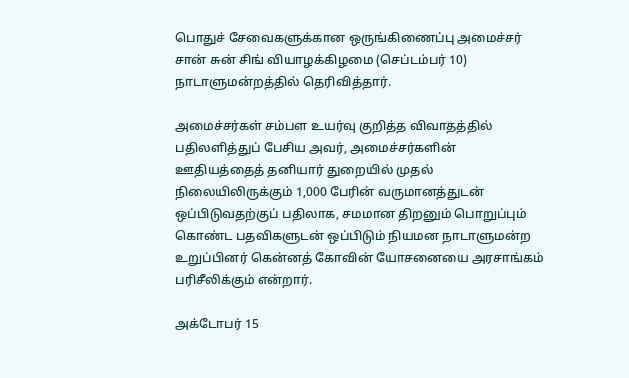பொதுச் சேவைகளுக்கான ஒருங்கிணைப்பு அமைச்சர் சான் சுன் சிங் வியாழக்கிழமை (செப்டம்பர் 10) நாடாளுமன்றத்தில் தெரிவித்தார்.

அமைச்சர்கள் சம்பள உயர்வு குறித்த விவாதத்தில் பதிலளித்துப் பேசிய அவர், அமைச்சர்களின் ஊதியத்தைத் தனியார் துறையில் முதல் நிலையிலிருக்கும் 1,000 பேரின் வருமானத்துடன் ஒப்பிடுவதற்குப் பதிலாக, சமமான திறனும் பொறுப்பும் கொண்ட பதவிகளுடன் ஒப்பிடும் நியமன நாடாளுமன்ற உறுப்பினர் கென்னத் கோவின் யோசனையை அரசாங்கம் பரிசீலிக்கும் என்றார்.

அக்டோபர் 15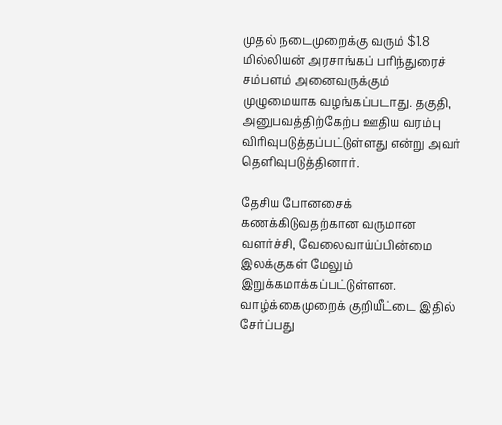முதல் நடைமுறைக்கு வரும் $1.8 மில்லியன் அரசாங்கப் பரிந்துரைச் சம்பளம் அனைவருக்கும் முழுமையாக வழங்கப்படாது. தகுதி, அனுபவத்திற்கேற்ப ஊதிய வரம்பு விரிவுபடுத்தப்பட்டுள்ளது என்று அவர் தெளிவுபடுத்தினார்.

தேசிய போனசைக் கணக்கிடுவதற்கான வருமான வளர்ச்சி, வேலைவாய்ப்பின்மை இலக்குகள் மேலும் இறுக்கமாக்கப்பட்டுள்ளன. வாழ்க்கைமுறைக் குறியீட்டை இதில் சேர்ப்பது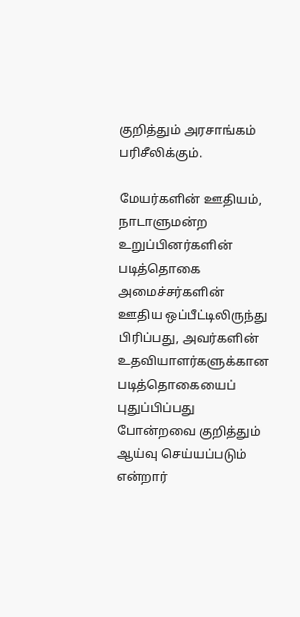குறித்தும் அரசாங்கம் பரிசீலிக்கும்.

மேயர்களின் ஊதியம், நாடாளுமன்ற உறுப்பினர்களின் படித்தொகை அமைச்சர்களின் ஊதிய ஒப்பீட்டிலிருந்து பிரிப்பது, அவர்களின் உதவியாளர்களுக்கான படித்தொகையைப் புதுப்பிப்பது போன்றவை குறித்தும் ஆய்வு செய்யப்படும் என்றார்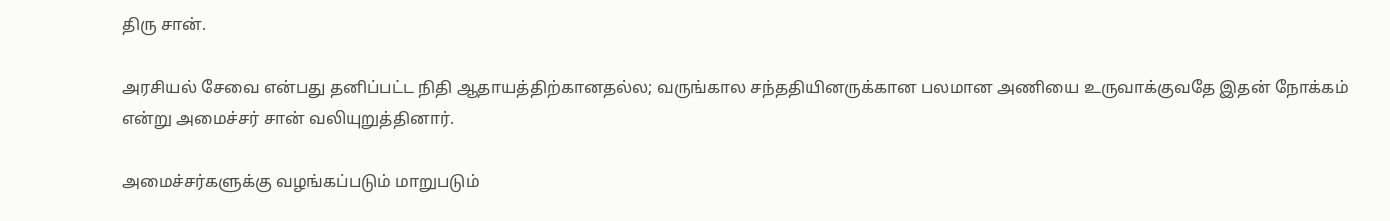திரு சான்.

அரசியல் சேவை என்பது தனிப்பட்ட நிதி ஆதாயத்திற்கானதல்ல; வருங்கால சந்ததியினருக்கான பலமான அணியை உருவாக்குவதே இதன் நோக்கம் என்று அமைச்சர் சான் வலியுறுத்தினார்.

அமைச்சர்களுக்கு வழங்கப்படும் மாறுபடும்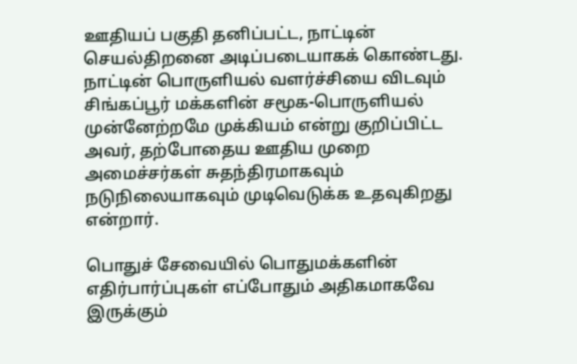ஊதியப் பகுதி தனிப்பட்ட, நாட்டின் செயல்திறனை அடிப்படையாகக் கொண்டது. நாட்டின் பொருளியல் வளர்ச்சியை விடவும் சிங்கப்பூர் மக்களின் சமூக-பொருளியல் முன்னேற்றமே முக்கியம் என்று குறிப்பிட்ட அவர், தற்போதைய ஊதிய முறை அமைச்சர்கள் சுதந்திரமாகவும் நடுநிலையாகவும் முடிவெடுக்க உதவுகிறது என்றார்.

பொதுச் சேவையில் பொதுமக்களின் எதிர்பார்ப்புகள் எப்போதும் அதிகமாகவே இருக்கும்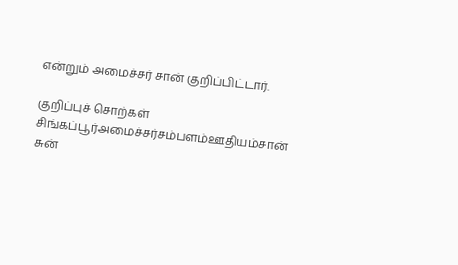என்றும் அமைச்சர் சான் குறிப்பிட்டார்.

குறிப்புச் சொற்கள்
சிங்கப்பூர்அமைச்சர்சம்பளம்ஊதியம்சான் சுன்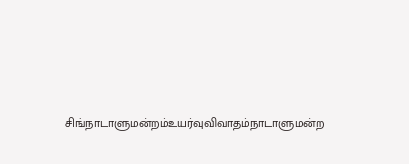சிங்நாடாளுமன்றம்உயர்வுவிவாதம்நாடாளுமன்ற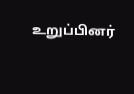உறுப்பினர்